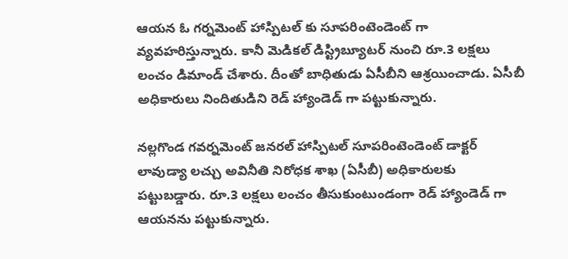ఆయన ఓ గర్నమెంట్ హాస్పిటల్ కు సూపరింటెండెంట్‌ గా వ్యవహరిస్తున్నారు. కానీ మెడికల్ డిస్ట్రిబ్యూటర్ నుంచి రూ.3 లక్షలు లంచం డిమాండ్ చేశారు. దీంతో బాధితుడు ఏసీబీని ఆశ్రయించాడు. ఏసీబీ అధికారులు నిందితుడిని రెడ్ హ్యాండెడ్ గా పట్టుకున్నారు.

నల్లగొండ గవర్నమెంట్ జనరల్ హాస్పిటల్ సూపరింటెండెంట్‌ డాక్టర్ లావుడ్యా లచ్చు అవినీతి నిరోధక శాఖ (ఏసీబీ) అధికారులకు పట్టుబడ్డారు. రూ.3 లక్షలు లంచం తీసుకుంటుండంగా రెడ్ హ్యాండెడ్ గా ఆయనను పట్టుకున్నారు.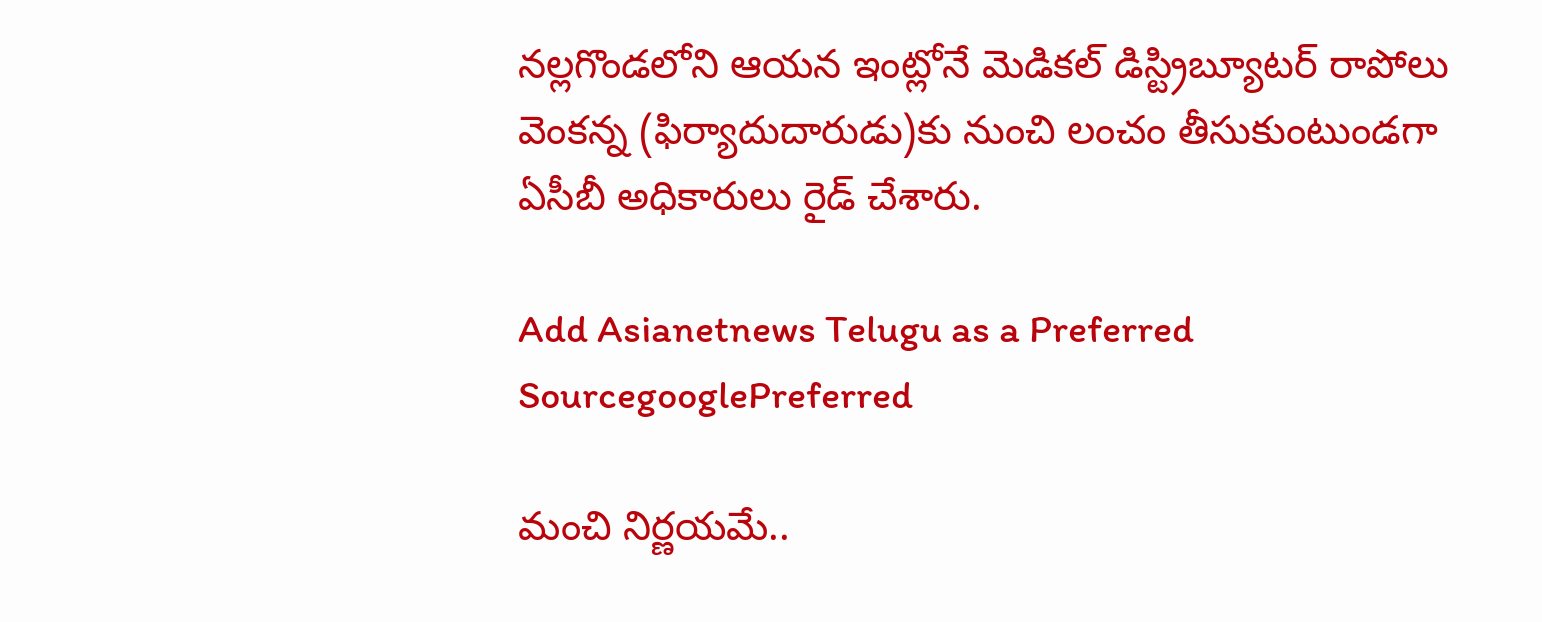నల్లగొండలోని ఆయన ఇంట్లోనే మెడికల్ డిస్ట్రిబ్యూటర్ రాపోలు వెంకన్న (ఫిర్యాదుదారుడు)కు నుంచి లంచం తీసుకుంటుండగా ఏసీబీ అధికారులు రైడ్ చేశారు.

Add Asianetnews Telugu as a Preferred SourcegooglePreferred

మంచి నిర్ణయమే..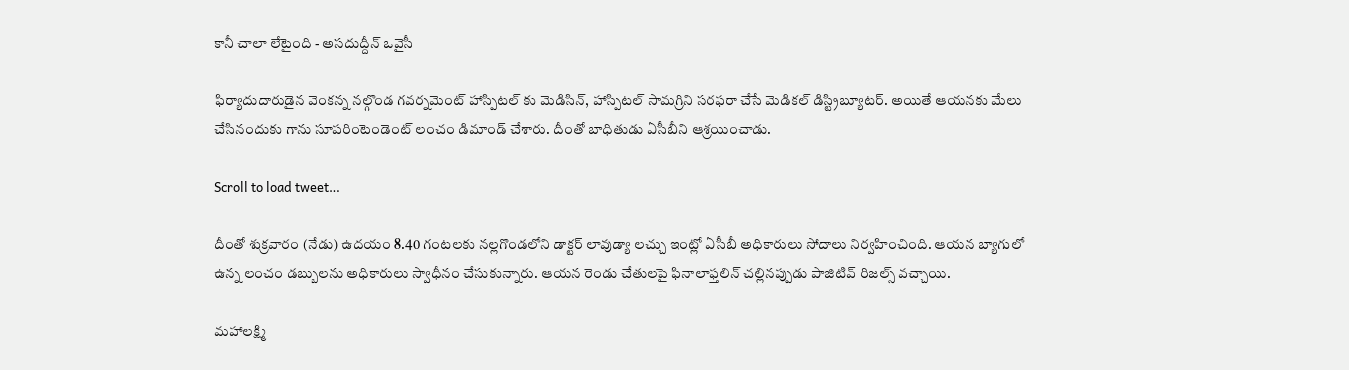కానీ చాలా లేటైంది - అసదుద్దీన్ ఒవైసీ

ఫిర్యాదుదారుడైన వెంకన్న నల్గొండ గవర్నమెంట్ హాస్పిటల్ కు మెడిసిన్, హాస్పిటల్ సామగ్రిని సరఫరా చేసే మెడికల్ డిస్ట్రిబ్యూటర్. అయితే ఆయనకు మేలు చేసినందుకు గాను సూపరింటెండెంట్ లంచం డిమాండ్ చేశారు. దీంతో బాధితుడు ఏసీబీని ఆశ్రయించాడు.

Scroll to load tweet…

దీంతో శుక్రవారం (నేడు) ఉదయం 8.40 గంటలకు నల్లగొండలోని డాక్టర్ లావుడ్యా లచ్చు ఇంట్లో ఏసీబీ అధికారులు సోదాలు నిర్వహించింది. ఆయన బ్యాగులో ఉన్న లంచం డబ్బులను అధికారులు స్వాధీనం చేసుకున్నారు. ఆయన రెండు చేతులపై ఫినాలాఫ్తలిన్ చల్లినప్పుడు పాజిటివ్ రిజల్స్ వచ్చాయి.

మహాలక్ష్మి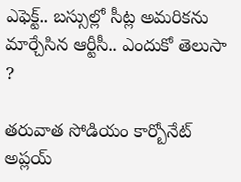ఎఫెక్ట్.. బస్సుల్లో సీట్ల అమరికను మార్చేసిన ఆర్టీసీ.. ఎందుకో తెలుసా ?

తరువాత సోడియం కార్బోనేట్ అప్లయ్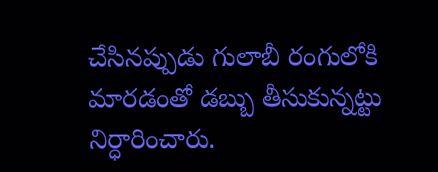చేసినప్పుడు గులాబీ రంగులోకి మారడంతో డబ్బు తీసుకున్నట్టు నిర్ధారించారు.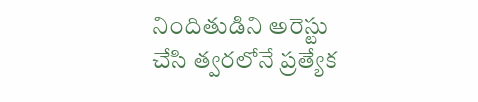నిందితుడిని అరెస్టు చేసి త్వరలోనే ప్రత్యేక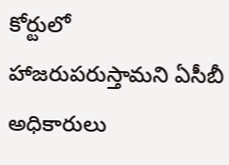కోర్టులో హాజరుపరుస్తామని ఏసీబీ అధికారులు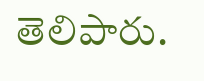తెలిపారు.